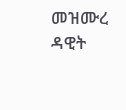መዝሙረ ዳዊት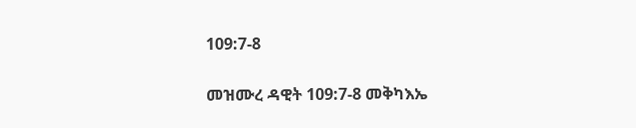109:7-8

መዝሙረ ዳዊት 109:7-8 መቅካእኤ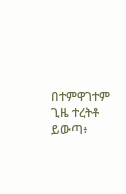በተምዋገተም ጊዜ ተረትቶ ይውጣ፥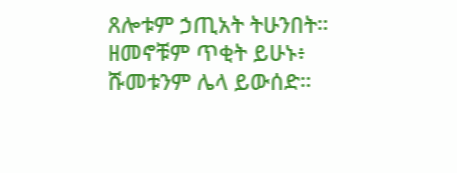ጸሎቱም ኃጢአት ትሁንበት። ዘመኖቹም ጥቂት ይሁኑ፥ ሹመቱንም ሌላ ይውሰድ።